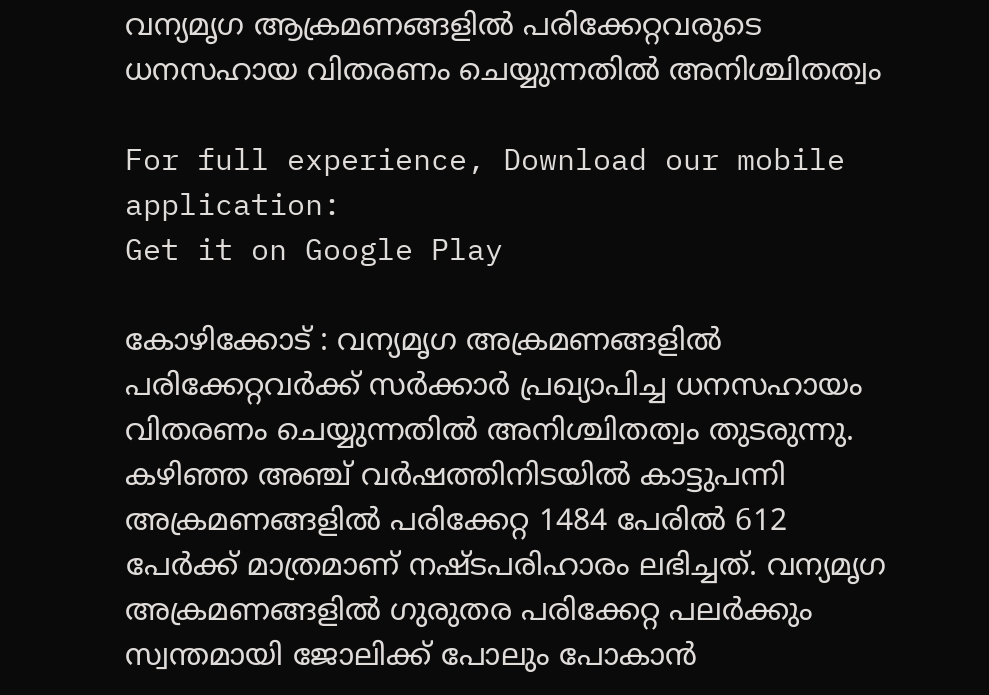വന്യമൃഗ ആക്രമണങ്ങളിൽ പരിക്കേറ്റവരുടെ ധനസഹായ വിതരണം ചെയ്യുന്നതിൽ അനിശ്ചിതത്വം

For full experience, Download our mobile application:
Get it on Google Play

കോഴിക്കോട് : വന്യമൃഗ അക്രമണങ്ങളിൽ പരിക്കേറ്റവർക്ക് സർക്കാർ പ്രഖ്യാപിച്ച ധനസഹായം വിതരണം ചെയ്യുന്നതിൽ അനിശ്ചിതത്വം തുടരുന്നു. കഴിഞ്ഞ അഞ്ച് വർഷത്തിനിടയിൽ കാട്ടുപന്നി അക്രമണങ്ങളിൽ പരിക്കേറ്റ 1484 പേരിൽ 612 പേർക്ക് മാത്രമാണ് നഷ്ടപരിഹാരം ലഭിച്ചത്. വന്യമൃഗ അക്രമണങ്ങളിൽ ഗുരുതര പരിക്കേറ്റ പലർക്കും സ്വന്തമായി ജോലിക്ക് പോലും പോകാൻ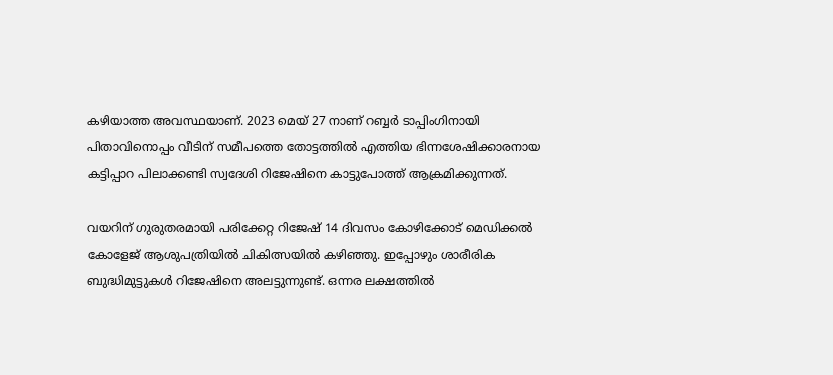കഴിയാത്ത അവസ്ഥയാണ്. 2023 മെയ് 27 നാണ് റബ്ബർ ടാപ്പിംഗിനായി പിതാവിനൊപ്പം വീടിന് സമീപത്തെ തോട്ടത്തിൽ എത്തിയ ഭിന്നശേഷിക്കാരനായ കട്ടിപ്പാറ പിലാക്കണ്ടി സ്വദേശി റിജേഷിനെ കാട്ടുപോത്ത് ആക്രമിക്കുന്നത്.

വയറിന് ഗുരുതരമായി പരിക്കേറ്റ റിജേഷ് 14 ദിവസം കോഴിക്കോട് മെഡിക്കൽ കോളേജ് ആശുപത്രിയിൽ ചികിത്സയിൽ കഴിഞ്ഞു. ഇപ്പോഴും ശാരീരിക ബുദ്ധിമുട്ടുകൾ റിജേഷിനെ അലട്ടുന്നുണ്ട്. ഒന്നര ലക്ഷത്തിൽ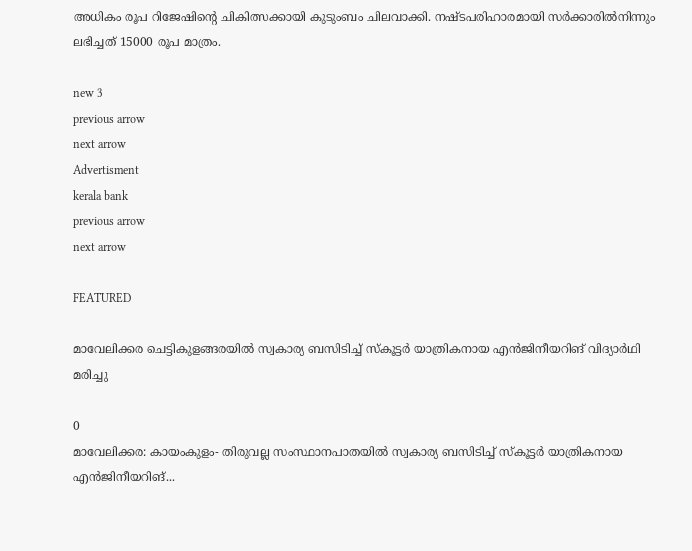അധികം രൂപ റിജേഷിന്റെ ചികിത്സക്കായി കുടുംബം ചിലവാക്കി. നഷ്ടപരിഹാരമായി സർക്കാരിൽനിന്നും ലഭിച്ചത് 15000 രൂപ മാത്രം.

new 3
previous arrow
next arrow
Advertisment
kerala bank
previous arrow
next arrow

FEATURED

മാവേലിക്കര ചെട്ടികുളങ്ങരയിൽ സ്വകാര്യ ബസിടിച്ച് സ്കൂട്ടർ യാത്രികനായ എൻജിനീയറിങ് വിദ്യാർഥി മരിച്ചു

0
മാവേലിക്കര: കായംകുളം- തിരുവല്ല സംസ്ഥാനപാതയിൽ സ്വകാര്യ ബസിടിച്ച് സ്കൂട്ടർ യാത്രികനായ എൻജിനീയറിങ്...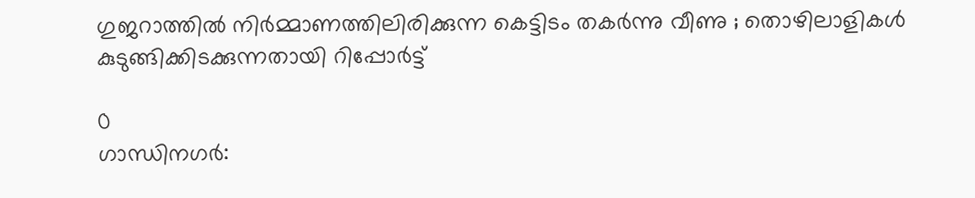ഗുജറാത്തിൽ നിർമ്മാണത്തിലിരിക്കുന്ന കെട്ടിടം തകർന്നു വീണു ; തൊഴിലാളികൾ കുടുങ്ങിക്കിടക്കുന്നതായി റിപ്പോർട്ട്

0
ഗാന്ധിനഗർ: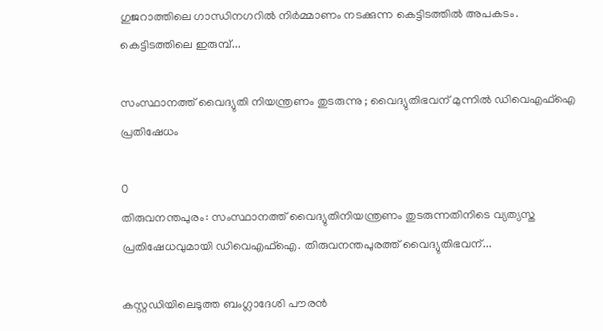ഗുജറാത്തിലെ ഗാന്ധിനഗറിൽ നിർമ്മാണം നടക്കുന്ന കെട്ടിടത്തിൽ അപകടം. കെട്ടിടത്തിലെ ഇരുമ്പ്...

സംസ്ഥാനത്ത് വൈദ്യുതി നിയന്ത്രണം തുടരുന്നു ; വൈദ്യുതിഭവന് മുന്നിൽ ഡിവെഎഫ്ഐ പ്രതിഷേധം

0
തിരുവനന്തപുരം: സംസ്ഥാനത്ത് വൈദ്യുതിനിയന്ത്രണം തുടരുന്നതിനിടെ വ്യത്യസ്ത പ്രതിഷേധവുമായി ഡിവെഎഫ്ഐ. തിരുവനന്തപുരത്ത് വൈദ്യുതിഭവന്...

കസ്റ്റഡിയിലെടുത്ത ബംഗ്ലാദേശി പൗരൻ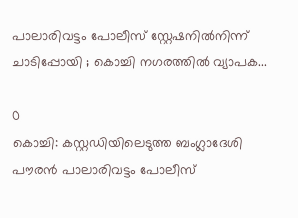പാലാരിവട്ടം പോലീസ് സ്റ്റേഷനിൽനിന്ന് ചാടിപ്പോയി ; കൊച്ചി നഗരത്തിൽ വ്യാപക...

0
കൊച്ചി: കസ്റ്റഡിയിലെടുത്ത ബംഗ്ലാദേശി പൗരൻ പാലാരിവട്ടം പോലീസ്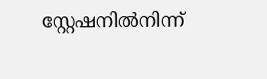സ്റ്റേഷനിൽനിന്ന്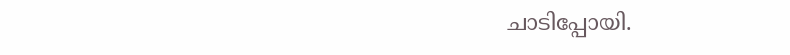ചാടിപ്പോയി.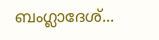ബംഗ്ലാദേശ്...